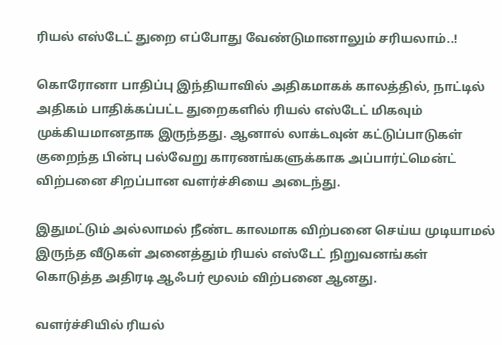ரியல் எஸ்டேட் துறை எப்போது வேண்டுமானாலும் சரியலாம்..!

கொரோனா பாதிப்பு இந்தியாவில் அதிகமாகக் காலத்தில், நாட்டில் அதிகம் பாதிக்கப்பட்ட துறைகளில் ரியல் எஸ்டேட் மிகவும் முக்கியமானதாக இருந்தது. ஆனால் லாக்டவுன் கட்டுப்பாடுகள் குறைந்த பின்பு பல்வேறு காரணங்களுக்காக அப்பார்ட்மென்ட் விற்பனை சிறப்பான வளர்ச்சியை அடைந்து.

இதுமட்டும் அல்லாமல் நீண்ட காலமாக விற்பனை செய்ய முடியாமல் இருந்த வீடுகள் அனைத்தும் ரியல் எஸ்டேட் நிறுவனங்கள் கொடுத்த அதிரடி ஆஃபர் மூலம் விற்பனை ஆனது.

வளர்ச்சியில் ரியல்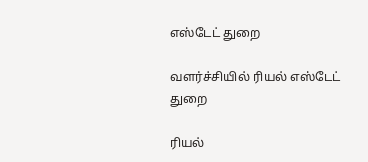எஸ்டேட் துறை

வளர்ச்சியில் ரியல் எஸ்டேட் துறை

ரியல்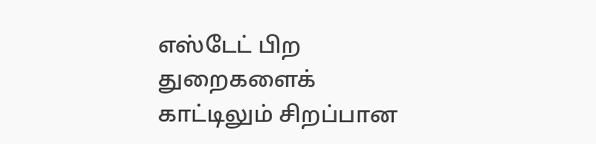எஸ்டேட் பிற துறைகளைக் காட்டிலும் சிறப்பான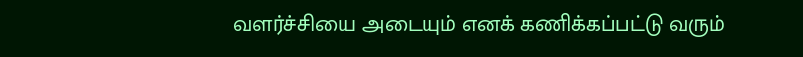வளர்ச்சியை அடையும் எனக் கணிக்கப்பட்டு வரும்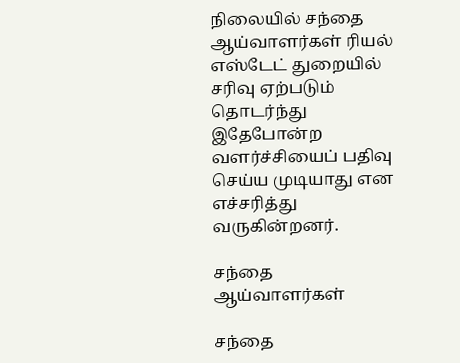நிலையில் சந்தை ஆய்வாளர்கள் ரியல் எஸ்டேட் துறையில் சரிவு ஏற்படும் தொடர்ந்து இதேபோன்ற வளர்ச்சியைப் பதிவு செய்ய முடியாது என எச்சரித்து வருகின்றனர்.

சந்தை ஆய்வாளர்கள்

சந்தை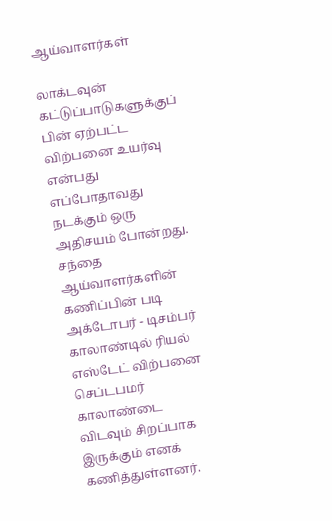ஆய்வாளர்கள்

லாக்டவுன் கட்டுப்பாடுகளுக்குப் பின் ஏற்பட்ட விற்பனை உயர்வு என்பது எப்போதாவது நடக்கும் ஒரு அதிசயம் போன்றது. சந்தை ஆய்வாளர்களின் கணிப்பின் படி அக்டோபர் - டிசம்பர் காலாண்டில் ரியல் எஸ்டேட் விற்பனை செப்டபமர் காலாண்டை விடவும் சிறப்பாக இருக்கும் எனக் கணித்துள்ளனர்.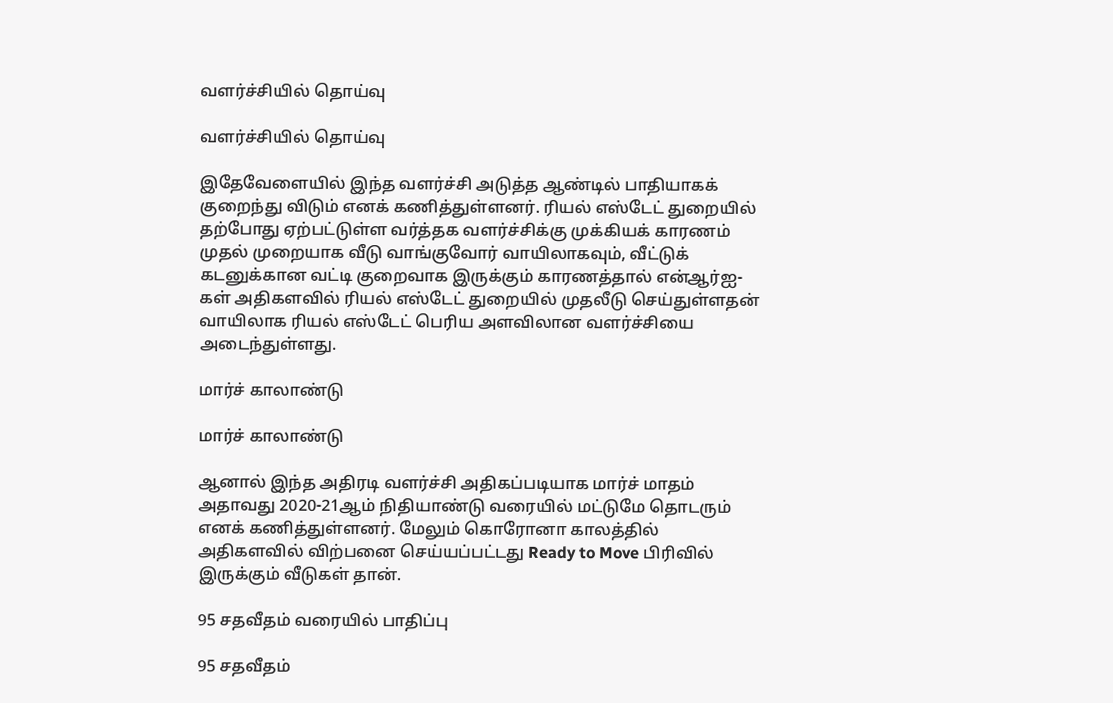வளர்ச்சியில் தொய்வு

வளர்ச்சியில் தொய்வு

இதேவேளையில் இந்த வளர்ச்சி அடுத்த ஆண்டில் பாதியாகக் குறைந்து விடும் எனக் கணித்துள்ளனர். ரியல் எஸ்டேட் துறையில் தற்போது ஏற்பட்டுள்ள வர்த்தக வளர்ச்சிக்கு முக்கியக் காரணம் முதல் முறையாக வீடு வாங்குவோர் வாயிலாகவும், வீட்டுக் கடனுக்கான வட்டி குறைவாக இருக்கும் காரணத்தால் என்ஆர்ஐ-கள் அதிகளவில் ரியல் எஸ்டேட் துறையில் முதலீடு செய்துள்ளதன் வாயிலாக ரியல் எஸ்டேட் பெரிய அளவிலான வளர்ச்சியை அடைந்துள்ளது.

மார்ச் காலாண்டு

மார்ச் காலாண்டு

ஆனால் இந்த அதிரடி வளர்ச்சி அதிகப்படியாக மார்ச் மாதம் அதாவது 2020-21ஆம் நிதியாண்டு வரையில் மட்டுமே தொடரும் எனக் கணித்துள்ளனர். மேலும் கொரோனா காலத்தில் அதிகளவில் விற்பனை செய்யப்பட்டது Ready to Move பிரிவில் இருக்கும் வீடுகள் தான்.

95 சதவீதம் வரையில் பாதிப்பு

95 சதவீதம்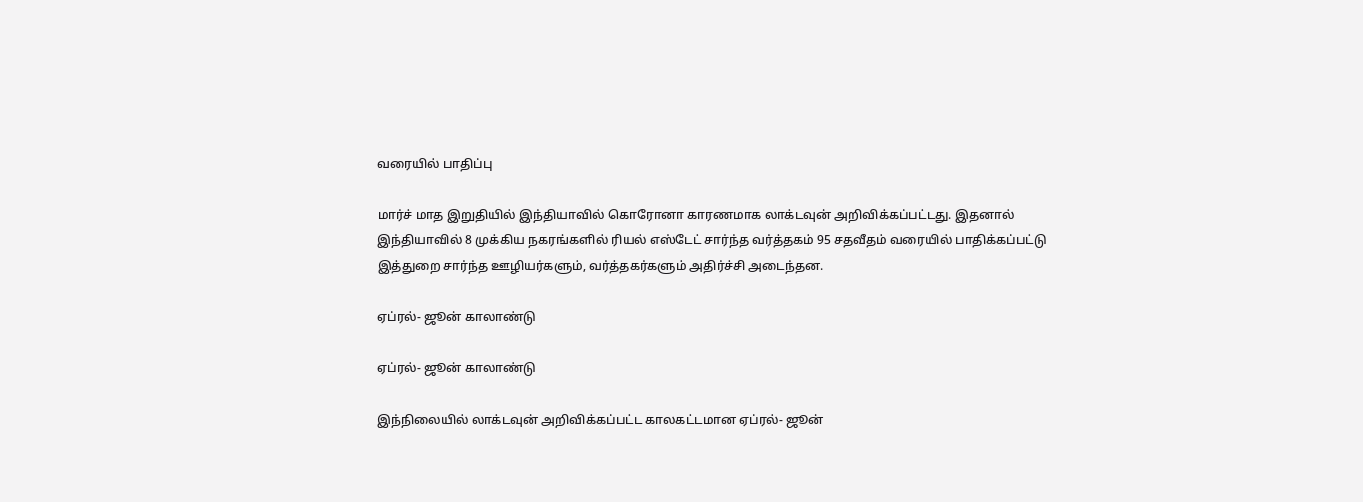வரையில் பாதிப்பு

மார்ச் மாத இறுதியில் இந்தியாவில் கொரோனா காரணமாக லாக்டவுன் அறிவிக்கப்பட்டது. இதனால் இந்தியாவில் 8 முக்கிய நகரங்களில் ரியல் எஸ்டேட் சார்ந்த வர்த்தகம் 95 சதவீதம் வரையில் பாதிக்கப்பட்டு இத்துறை சார்ந்த ஊழியர்களும், வர்த்தகர்களும் அதிர்ச்சி அடைந்தன.

ஏப்ரல்- ஜூன் காலாண்டு

ஏப்ரல்- ஜூன் காலாண்டு

இந்நிலையில் லாக்டவுன் அறிவிக்கப்பட்ட காலகட்டமான ஏப்ரல்- ஜூன்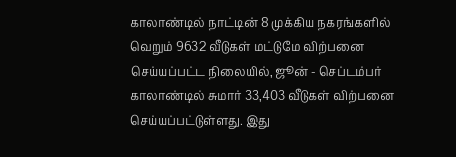காலாண்டில் நாட்டின் 8 முக்கிய நகரங்களில் வெறும் 9632 வீடுகள் மட்டுமே விற்பனை செய்யப்பட்ட நிலையில், ஜூன் - செப்டம்பர் காலாண்டில் சுமார் 33,403 வீடுகள் விற்பனை செய்யப்பட்டுள்ளது. இது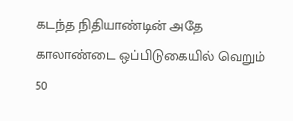கடந்த நிதியாண்டின் அதே காலாண்டை ஒப்பிடுகையில் வெறும் 50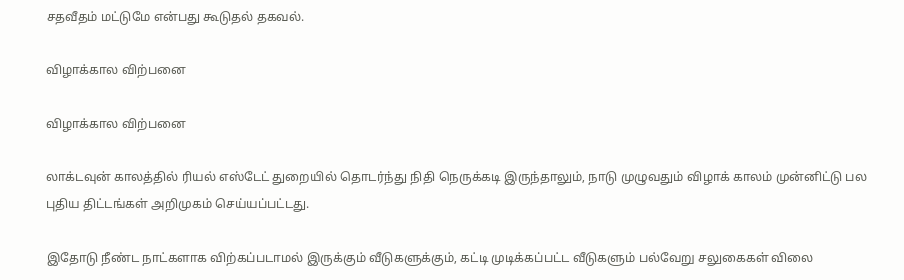சதவீதம் மட்டுமே என்பது கூடுதல் தகவல்.

விழாக்கால விற்பனை

விழாக்கால விற்பனை

லாக்டவுன் காலத்தில் ரியல் எஸ்டேட் துறையில் தொடர்ந்து நிதி நெருக்கடி இருந்தாலும், நாடு முழுவதும் விழாக் காலம் முன்னிட்டு பல புதிய திட்டங்கள் அறிமுகம் செய்யப்பட்டது.

இதோடு நீண்ட நாட்களாக விற்கப்படாமல் இருக்கும் வீடுகளுக்கும், கட்டி முடிக்கப்பட்ட வீடுகளும் பல்வேறு சலுகைகள் விலை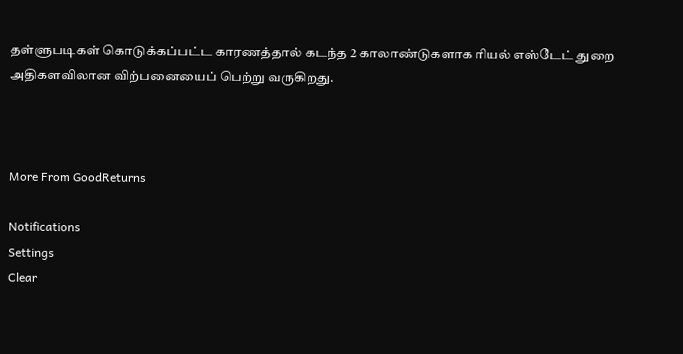தள்ளுபடிகள் கொடுக்கப்பட்ட காரணத்தால் கடந்த 2 காலாண்டுகளாக ரியல் எஸ்டேட் துறை அதிகளவிலான விற்பனையைப் பெற்று வருகிறது.



More From GoodReturns

Notifications
Settings
Clear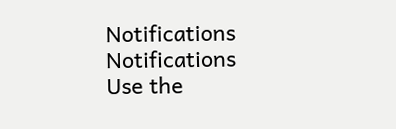Notifications
Notifications
Use the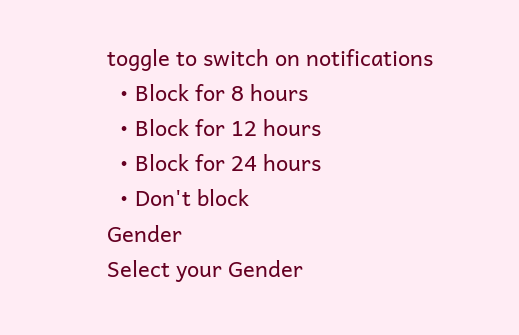toggle to switch on notifications
  • Block for 8 hours
  • Block for 12 hours
  • Block for 24 hours
  • Don't block
Gender
Select your Gender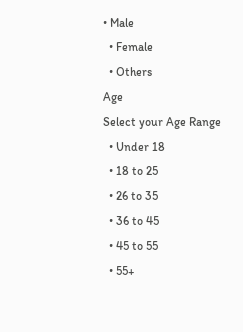• Male
  • Female
  • Others
Age
Select your Age Range
  • Under 18
  • 18 to 25
  • 26 to 35
  • 36 to 45
  • 45 to 55
  • 55+